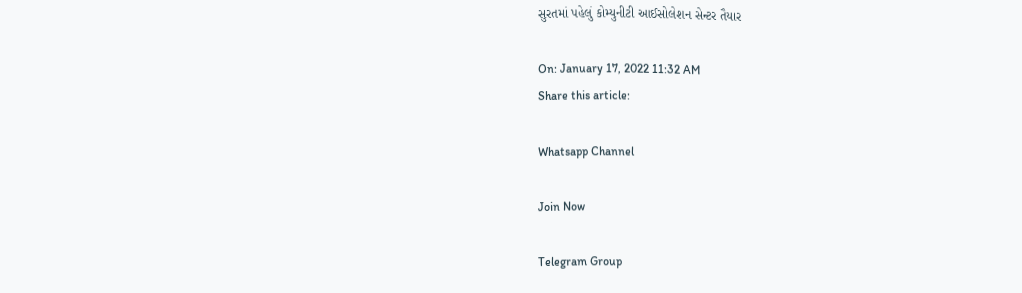સુરતમાં પહેલું કોમ્યુનીટી આઈસોલેશન સેન્ટર તૈયાર

On: January 17, 2022 11:32 AM
Share this article:

Whatsapp Channel

Join Now

Telegram Group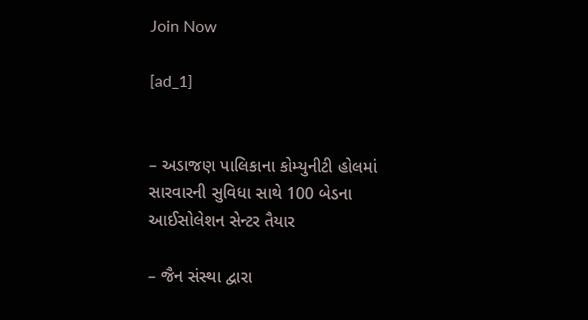Join Now

[ad_1]


– અડાજણ પાલિકાના કોમ્યુનીટી હોલમાં સારવારની સુવિધા સાથે 100 બેડના આઈસોલેશન સેન્ટર તૈયાર

– જૈન સંસ્થા દ્વારા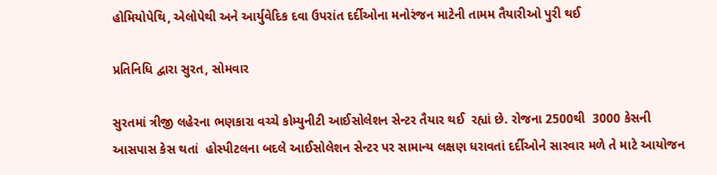હોમિયોપેથિ, એલોપેથી અને આર્યુવેદિક દવા ઉપરાંત દર્દીઓના મનોરંજન માટેની તામમ તૈયારીઓ પુરી થઈ

પ્રતિનિધિ દ્વારા સુરત, સોમવાર

સુરતમાં ત્રીજી લહેરના ભણકારા વચ્ચે કોમ્યુનીટી આઈસોલેશન સેન્ટર તૈયાર થઈ  રહ્યાં છે. રોજના 2500થી  3000 કેસની આસપાસ કેસ થતાં  હોસ્પીટલના બદલે આઈસોલેશન સેન્ટર પર સામાન્ય લક્ષણ ધરાવતાં દર્દીઓને સારવાર મળે તે માટે આયોજન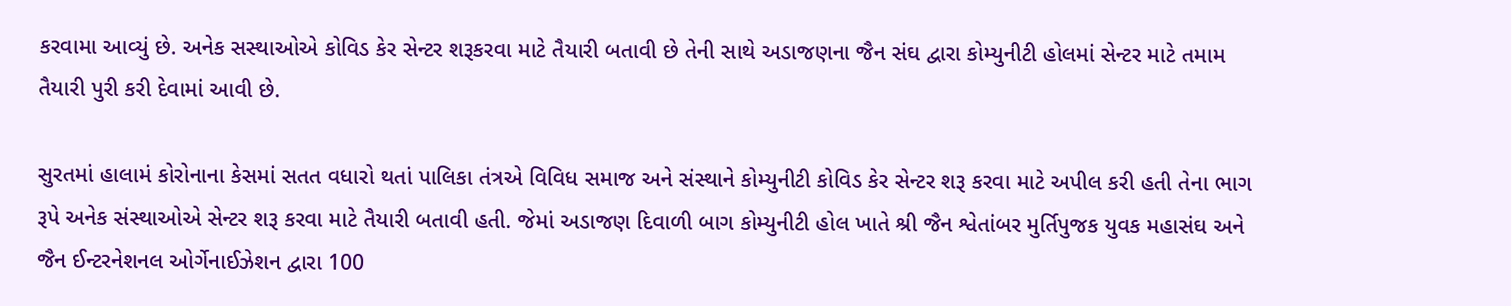કરવામા આવ્યું છે. અનેક સસ્થાઓએ કોવિડ કેર સેન્ટર શરૂકરવા માટે તૈયારી બતાવી છે તેની સાથે અડાજણના જૈન સંઘ દ્વારા કોમ્યુનીટી હોલમાં સેન્ટર માટે તમામ તૈયારી પુરી કરી દેવામાં આવી છે.

સુરતમાં હાલામં કોરોનાના કેસમાં સતત વધારો થતાં પાલિકા તંત્રએ વિવિધ સમાજ અને સંસ્થાને કોમ્યુનીટી કોવિડ કેર સેન્ટર શરૂ કરવા માટે અપીલ કરી હતી તેના ભાગ રૂપે અનેક સંસ્થાઓએ સેન્ટર શરૂ કરવા માટે તૈયારી બતાવી હતી. જેમાં અડાજણ દિવાળી બાગ કોમ્યુનીટી હોલ ખાતે શ્રી જૈન શ્વેતાંબર મુર્તિપુજક યુવક મહાસંઘ અને જૈન ઈન્ટરનેશનલ ઓર્ગેનાઈઝેશન દ્વારા 100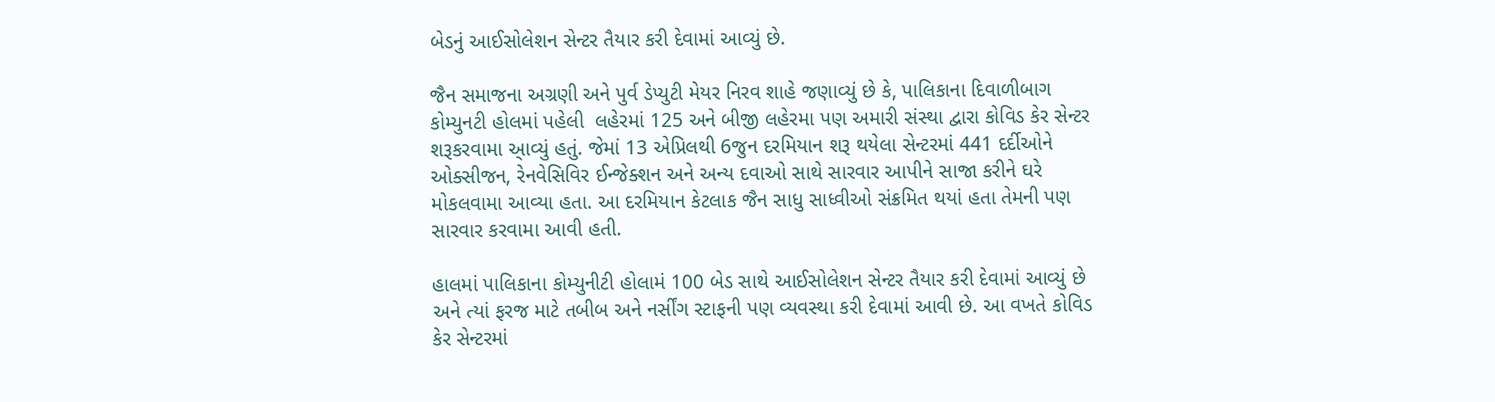બેડનું આઈસોલેશન સેન્ટર તૈયાર કરી દેવામાં આવ્યું છે.

જૈન સમાજના અગ્રણી અને પુર્વ ડેપ્યુટી મેયર નિરવ શાહે જણાવ્યું છે કે, પાલિકાના દિવાળીબાગ કોમ્યુનટી હોલમાં પહેલી  લહેરમાં 125 અને બીજી લહેરમા પણ અમારી સંસ્થા દ્વારા કોવિડ કેર સેન્ટર  શરૂકરવામા આ્વ્યું હતું. જેમાં 13 એપ્રિલથી 6જુન દરમિયાન શરૂ થયેલા સેન્ટરમાં 441 દર્દીઓને ઓક્સીજન, રેનવેસિવિર ઈન્જેક્શન અને અન્ય દવાઓ સાથે સારવાર આપીને સાજા કરીને ઘરે મોકલવામા આવ્યા હતા. આ દરમિયાન કેટલાક જૈન સાધુ સાધ્વીઓ સંક્રમિત થયાં હતા તેમની પણ સારવાર કરવામા આવી હતી.

હાલમાં પાલિકાના કોમ્યુનીટી હોલામં 100 બેડ સાથે આઈસોલેશન સેન્ટર તૈયાર કરી દેવામાં આવ્યું છે અને ત્યાં ફરજ માટે તબીબ અને નર્સીંગ સ્ટાફની પણ વ્યવસ્થા કરી દેવામાં આવી છે. આ વખતે કોવિડ કેર સેન્ટરમાં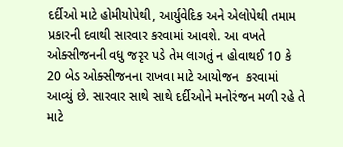દર્દીઓ માટે હોમીયોપેથી, આર્યુવેદિક અને એલોપેથી તમામ પ્રકારની દવાથી સારવાર કરવામાં આવશે. આ વખતે ઓક્સીજનની વધુ જરૃર પડે તેમ લાગતું ન હોવાથઈ 10 કે 20 બેડ ઓક્સીજનના રાખવા માટે આયોજન  કરવામાં આવ્યું છે. સારવાર સાથે સાથે દર્દીઓને મનોરંજન મળી રહે તે માટે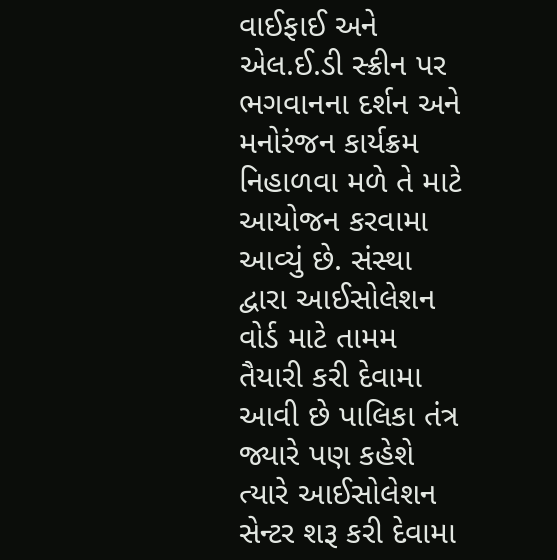વાઈફાઈ અને એલ.ઈ.ડી સ્ક્રીન પર ભગવાનના દર્શન અને મનોરંજન કાર્યક્રમ નિહાળવા મળે તે માટે આયોજન કરવામા આવ્યું છે. સંસ્થા  દ્વારા આઈસોલેશન વોર્ડ માટે તામમ તૈયારી કરી દેવામા આવી છે પાલિકા તંત્ર જ્યારે પણ કહેશે ત્યારે આઈસોલેશન સેન્ટર શરૂ કરી દેવામા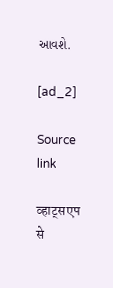આવશે.

[ad_2]

Source link

व्हाट्सएप से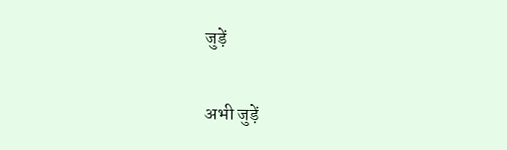जुड़ें

अभी जुड़ें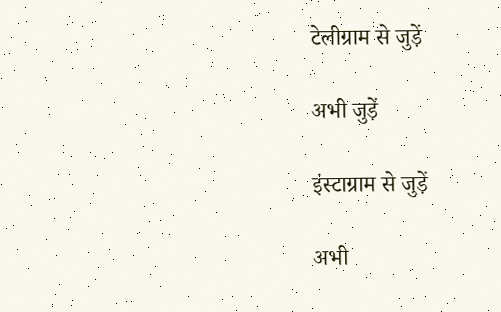टेलीग्राम से जुड़ें

अभी जुड़ें

इंस्टाग्राम से जुड़ें

अभी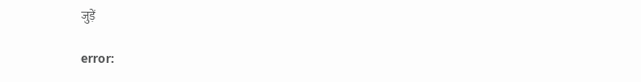जुड़ें

error: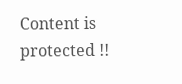Content is protected !!